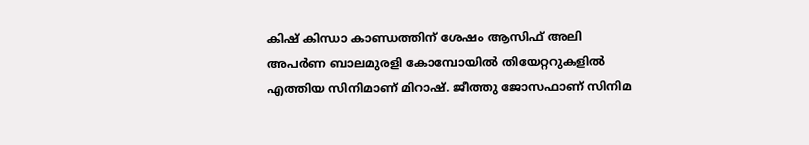കിഷ് കിന്ധാ കാണ്ഡത്തിന് ശേഷം ആസിഫ് അലി അപര്‍ണ ബാലമുരളി കോമ്പോയില്‍ തിയേറ്ററുകളില്‍ എത്തിയ സിനിമാണ് മിറാഷ്. ജീത്തു ജോസഫാണ് സിനിമ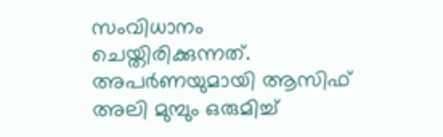സംവിധാനം ചെയ്തിരിക്കുന്നത്. അപര്‍ണയുമായി ആസിഫ് അലി മുമ്പും ഒരുമിച്ച്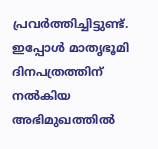പ്രവര്‍ത്തിച്ചിട്ടുണ്ട്. ഇപ്പോള്‍ മാതൃഭൂമി ദിനപത്രത്തിന് നല്‍കിയ അഭിമുഖത്തില്‍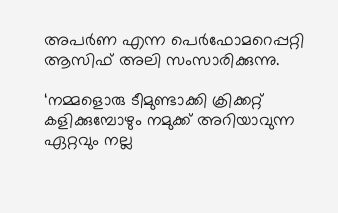അപര്‍ണ എന്ന പെര്‍ഫോമറെപ്പറ്റി ആസിഫ് അലി സംസാരിക്കുന്നു.

‘നമ്മളൊരു ടീമുണ്ടാക്കി ക്രിക്കറ്റ് കളിക്കുമ്പോഴും നമുക്ക് അറിയാവുന്ന ഏറ്റവും നല്ല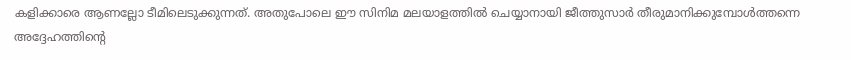കളിക്കാരെ ആണല്ലോ ടീമിലെടുക്കുന്നത്. അതുപോലെ ഈ സിനിമ മലയാളത്തില്‍ ചെയ്യാനായി ജീത്തുസാര്‍ തീരുമാനിക്കുമ്പോള്‍ത്തന്നെ അദ്ദേഹത്തിന്റെ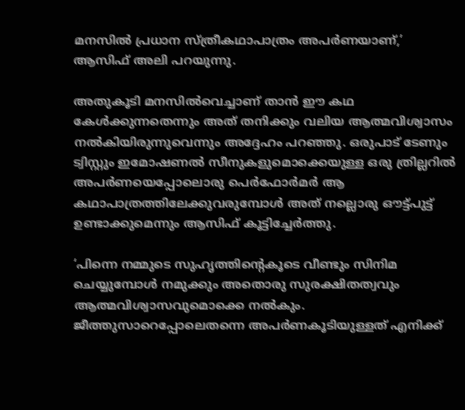മനസില്‍ പ്രധാന സ്ത്രീകഥാപാത്രം അപര്‍ണയാണ്,’ ആസിഫ് അലി പറയുന്നു.

അതുകൂടി മനസില്‍വെച്ചാണ് താന്‍ ഈ കഥ കേള്‍ക്കുന്നതെന്നും അത് തനിക്കും വലിയ ആത്മവിശ്വാസം നല്‍കിയിരുന്നുവെന്നും അദ്ദേഹം പറഞ്ഞു. ഒരുപാട് ടേണും ട്വിസ്റ്റും ഇമോഷണല്‍ സീനുകളുമൊക്കെയുള്ള ഒരു ത്രില്ലറില്‍ അപര്‍ണയെപ്പോലൊരു പെര്‍ഫോര്‍മര്‍ ആ കഥാപാത്രത്തിലേക്കുവരുമ്പോള്‍ അത് നല്ലൊരു ഔട്ട്പുട്ട് ഉണ്ടാക്കുമെന്നും ആസിഫ് കൂട്ടിച്ചേര്‍ത്തു.

‘പിന്നെ നമ്മുടെ സുഹൃത്തിന്റെകൂടെ വീണ്ടും സിനിമ ചെയ്യുമ്പോള്‍ നമുക്കും അതൊരു സുരക്ഷിതത്വവും ആത്മവിശ്വാസവുമൊക്കെ നല്‍കും. ജീത്തുസാറെപ്പോലെതന്നെ അപര്‍ണകൂടിയുള്ളത് എനിക്ക്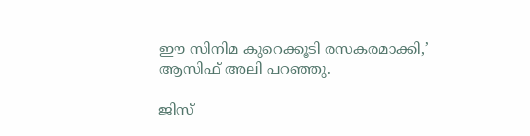ഈ സിനിമ കുറെക്കൂടി രസകരമാക്കി,’ ആസിഫ് അലി പറഞ്ഞു.

ജിസ്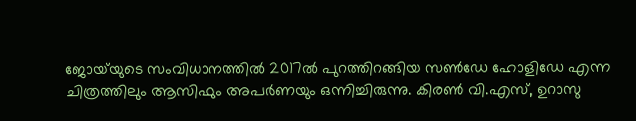ജോയ്‌യുടെ സംവിധാനത്തില്‍ 2017ല്‍ പുറത്തിറങ്ങിയ സണ്‍ഡേ ഹോളിഡേ എന്ന ചിത്രത്തിലും ആസിഫും അപര്‍ണയും ഒന്നിച്ചിരുന്നു. കിരണ്‍ വി.എസ്, ഉറാസു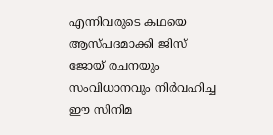എന്നിവരുടെ കഥയെ ആസ്പദമാക്കി ജിസ് ജോയ് രചനയും സംവിധാനവും നിര്‍വഹിച്ച ഈ സിനിമ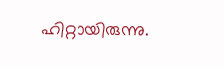ഹിറ്റായിരുന്നു.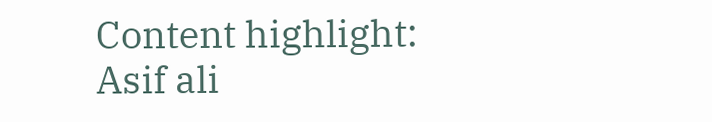Content highlight:  Asif ali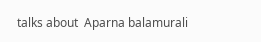talks about  Aparna balamurali